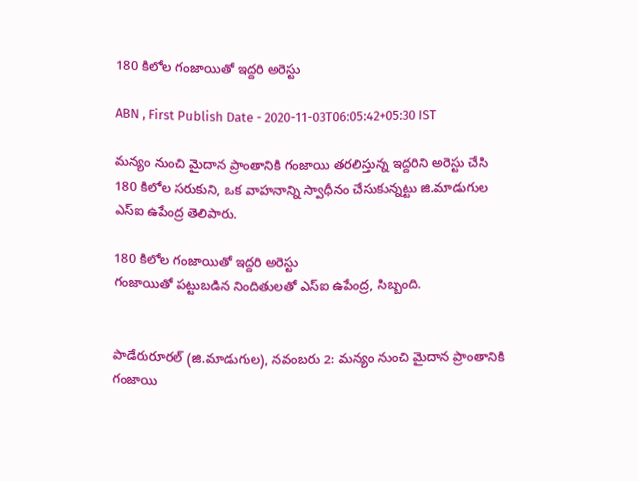180 కిలోల గంజాయితో ఇద్దరి అరెస్టు

ABN , First Publish Date - 2020-11-03T06:05:42+05:30 IST

మన్యం నుంచి మైదాన ప్రాంతానికి గంజాయి తరలిస్తున్న ఇద్దరిని అరెస్టు చేసి 180 కిలోల సరుకుని, ఒక వాహనాన్ని స్వాధీనం చేసుకున్నట్టు జి.మాడుగుల ఎస్‌ఐ ఉపేంద్ర తెలిపారు.

180 కిలోల గంజాయితో ఇద్దరి అరెస్టు
గంజాయితో పట్టుబడిన నిందితులతో ఎస్‌ఐ ఉపేంద్ర, సిబ్బంది.


పాడేరురూరల్‌ (జి.మాడుగుల), నవంబరు 2: మన్యం నుంచి మైదాన ప్రాంతానికి గంజాయి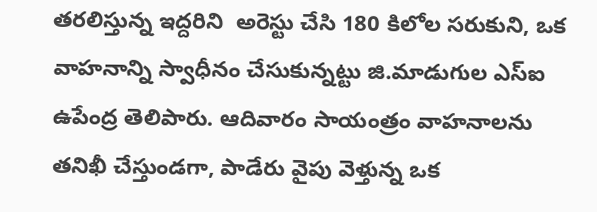తరలిస్తున్న ఇద్దరిని  అరెస్టు చేసి 180 కిలోల సరుకుని, ఒక వాహనాన్ని స్వాధీనం చేసుకున్నట్టు జి.మాడుగుల ఎస్‌ఐ ఉపేంద్ర తెలిపారు. ఆదివారం సాయంత్రం వాహనాలను తనిఖీ చేస్తుండగా, పాడేరు వైపు వెళ్తున్న ఒక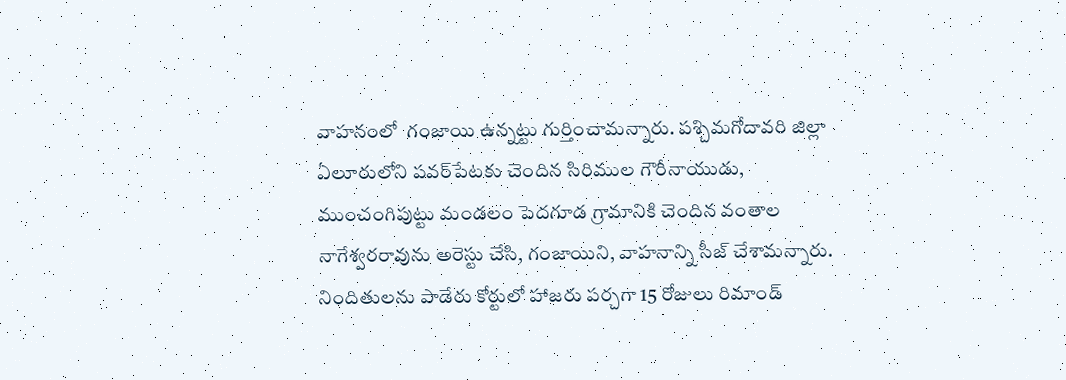వాహనంలో  గంజాయి ఉన్నట్టు గుర్తించామన్నారు. పశ్చిమగోదావరి జిల్లా ఏలూరులోని పవర్‌పేటకు చెందిన సిరిముల గౌరీనాయుడు, ముంచంగిపుట్టు మండలం పెదగూడ గ్రామానికి చెందిన వంతాల నాగేశ్వరరావును అరెస్టు చేసి, గంజాయిని, వాహనాన్ని సీజ్‌ చేశామన్నారు. నిందితులను పాడేరు కోర్టులో హాజరు పర్చగా 15 రోజులు రిమాండ్‌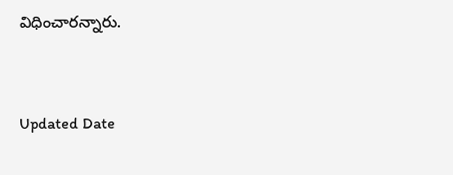విధించారన్నారు.


Updated Date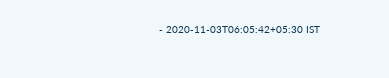- 2020-11-03T06:05:42+05:30 IST